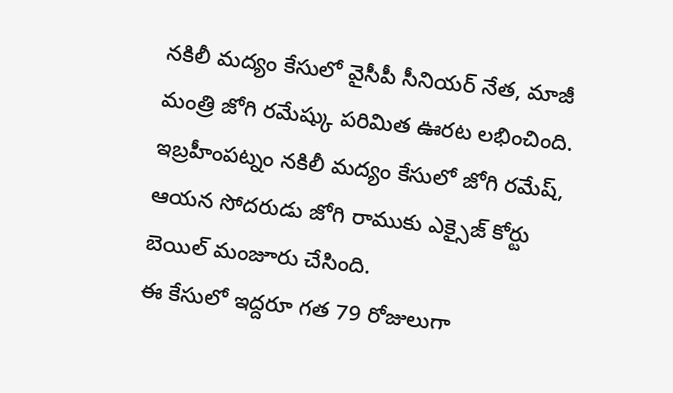నకిలీ మద్యం కేసులో వైసీపీ సీనియర్ నేత, మాజీ మంత్రి జోగి రమేష్కు పరిమిత ఊరట లభించింది. ఇబ్రహీంపట్నం నకిలీ మద్యం కేసులో జోగి రమేష్, ఆయన సోదరుడు జోగి రాముకు ఎక్సైజ్ కోర్టు బెయిల్ మంజూరు చేసింది.
ఈ కేసులో ఇద్దరూ గత 79 రోజులుగా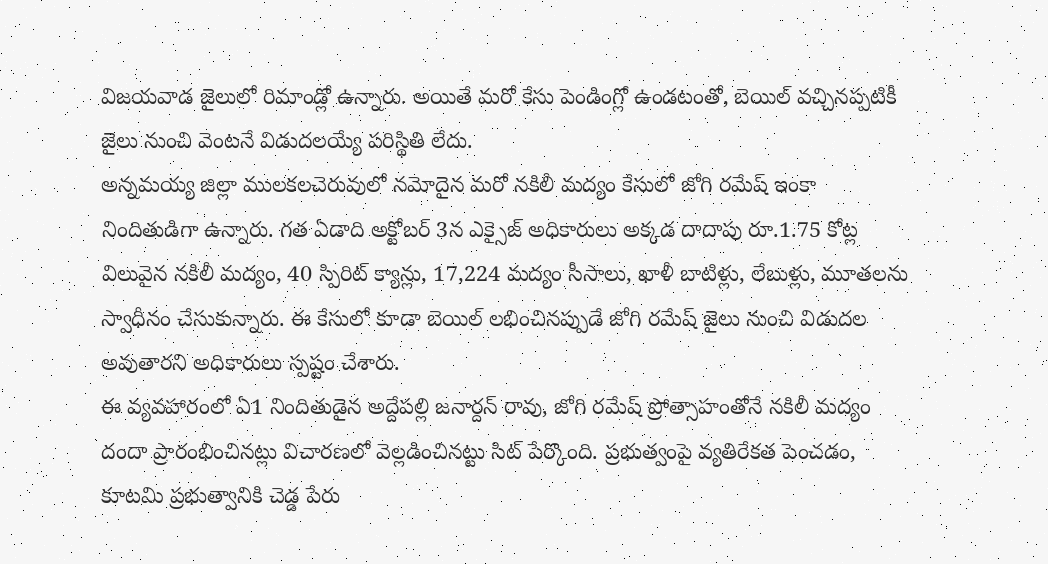విజయవాడ జైలులో రిమాండ్లో ఉన్నారు. అయితే మరో కేసు పెండింగ్లో ఉండటంతో, బెయిల్ వచ్చినప్పటికీ జైలు నుంచి వెంటనే విడుదలయ్యే పరిస్థితి లేదు.
అన్నమయ్య జిల్లా ములకలచెరువులో నమోదైన మరో నకిలీ మద్యం కేసులో జోగి రమేష్ ఇంకా నిందితుడిగా ఉన్నారు. గత ఏడాది అక్టోబర్ 3న ఎక్సైజ్ అధికారులు అక్కడ దాదాపు రూ.1.75 కోట్ల విలువైన నకిలీ మద్యం, 40 స్పిరిట్ క్యాన్లు, 17,224 మద్యం సీసాలు, ఖాళీ బాటిళ్లు, లేబుళ్లు, మూతలను స్వాధీనం చేసుకున్నారు. ఈ కేసులో కూడా బెయిల్ లభించినప్పుడే జోగి రమేష్ జైలు నుంచి విడుదల అవుతారని అధికారులు స్పష్టం చేశారు.
ఈ వ్యవహారంలో ఏ1 నిందితుడైన అద్దేపల్లి జనార్దన్ రావు, జోగి రమేష్ ప్రోత్సాహంతోనే నకిలీ మద్యం దందా ప్రారంభించినట్లు విచారణలో వెల్లడించినట్టు సిట్ పేర్కొంది. ప్రభుత్వంపై వ్యతిరేకత పెంచడం, కూటమి ప్రభుత్వానికి చెడ్డ పేరు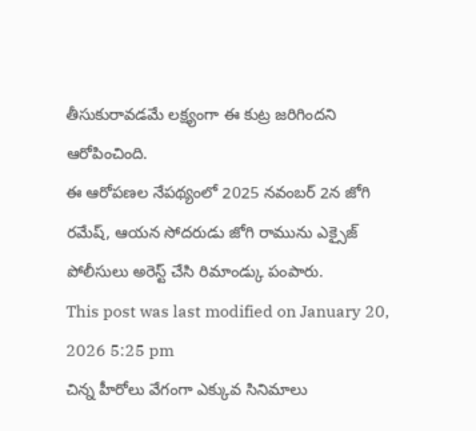తీసుకురావడమే లక్ష్యంగా ఈ కుట్ర జరిగిందని ఆరోపించింది.
ఈ ఆరోపణల నేపథ్యంలో 2025 నవంబర్ 2న జోగి రమేష్, ఆయన సోదరుడు జోగి రామును ఎక్సైజ్ పోలీసులు అరెస్ట్ చేసి రిమాండ్కు పంపారు.
This post was last modified on January 20, 2026 5:25 pm
చిన్న హీరోలు వేగంగా ఎక్కువ సినిమాలు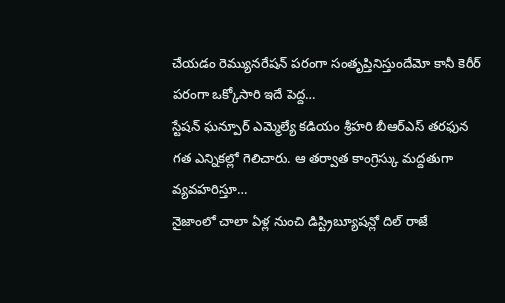చేయడం రెమ్యునరేషన్ పరంగా సంతృప్తినిస్తుందేమో కానీ కెరీర్ పరంగా ఒక్కోసారి ఇదే పెద్ద…
స్టేషన్ ఘన్పూర్ ఎమ్మెల్యే కడియం శ్రీహరి బీఆర్ఎస్ తరఫున గత ఎన్నికల్లో గెలిచారు. ఆ తర్వాత కాంగ్రెస్కు మద్దతుగా వ్యవహరిస్తూ…
నైజాంలో చాలా ఏళ్ల నుంచి డిస్ట్రిబ్యూషన్లో దిల్ రాజే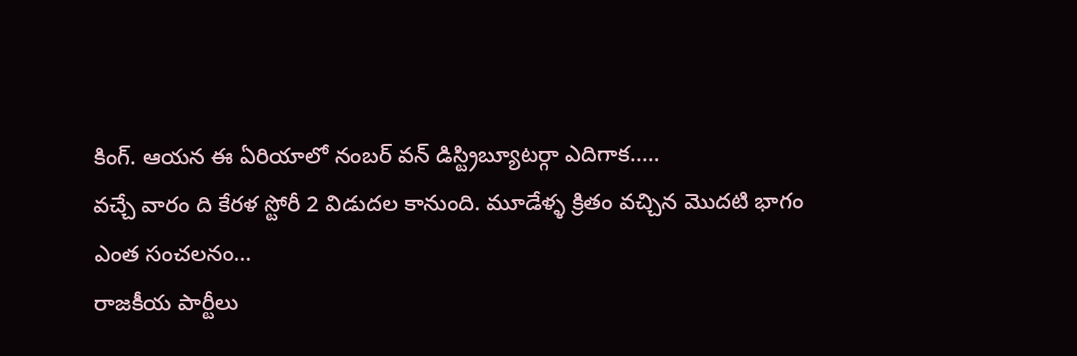కింగ్. ఆయన ఈ ఏరియాలో నంబర్ వన్ డిస్ట్రిబ్యూటర్గా ఎదిగాక..…
వచ్చే వారం ది కేరళ స్టోరీ 2 విడుదల కానుంది. మూడేళ్ళ క్రితం వచ్చిన మొదటి భాగం ఎంత సంచలనం…
రాజకీయ పార్టీలు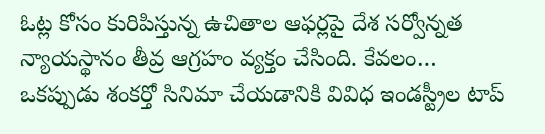ఓట్ల కోసం కురిపిస్తున్న ఉచితాల ఆఫర్లపై దేశ సర్వోన్నత న్యాయస్థానం తీవ్ర ఆగ్రహం వ్యక్తం చేసింది. కేవలం…
ఒకప్పుడు శంకర్తో సినిమా చేయడానికి వివిధ ఇండస్ట్రీల టాప్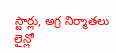స్టార్లు, అగ్ర నిర్మాతలు లైన్లో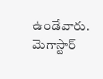ఉండేవారు. మెగాస్టార్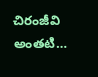చిరంజీవి అంతటి…